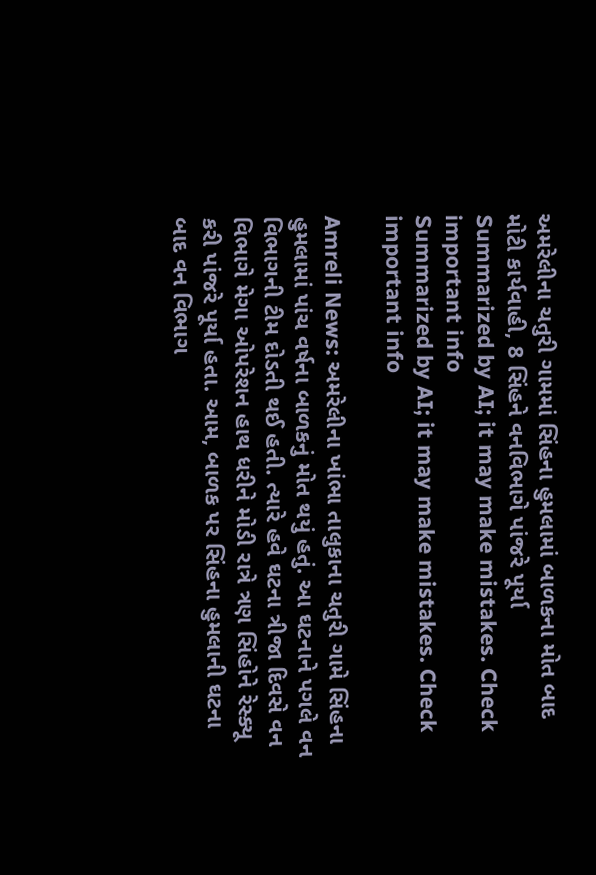અમરેલીના ચતુરી ગામમાં સિંહના હુમલામાં બાળકના મોત બાદ મોટી કાર્યવાહી, 8 સિંહને વનવિભાગે પાંજરે પૂર્યા
Summarized by AI; it may make mistakes. Check important info
Summarized by AI; it may make mistakes. Check important info

Amreli News: અમરેલીના ખાંભા તાલુકાના ચતુરી ગામે સિંહના હુમલામાં પાંચ વર્ષના બાળકનું મોત થયું હતું. આ ઘટનાને પગલે વન વિભાગની ટીમ દોડતી થઈ હતી. ત્યારે હવે ઘટના ત્રીજા દિવસે વન વિભાગે મેગા ઓપરેશન હાથ ધરીને મોડી રાત્રે ત્રણ સિંહોને રેસ્ક્યૂ કરી પાંજરે પૂર્યા હતા. આમ, બાળક પર સિંહના હુમલાની ઘટના બાદ વન વિભાગ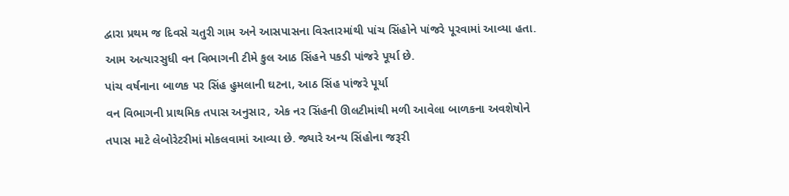દ્વારા પ્રથમ જ દિવસે ચતુરી ગામ અને આસપાસના વિસ્તારમાંથી પાંચ સિંહોને પાંજરે પૂરવામાં આવ્યા હતા. આમ અત્યારસુધી વન વિભાગની ટીમે કુલ આઠ સિંહને પકડી પાંજરે પૂર્યા છે.
પાંચ વર્ષનાના બાળક પર સિંહ હુમલાની ઘટના, આઠ સિંહ પાંજરે પૂર્યા
વન વિભાગની પ્રાથમિક તપાસ અનુસાર, એક નર સિંહની ઊલટીમાંથી મળી આવેલા બાળકના અવશેષોને તપાસ માટે લેબોરેટરીમાં મોકલવામાં આવ્યા છે. જ્યારે અન્ય સિંહોના જરૂરી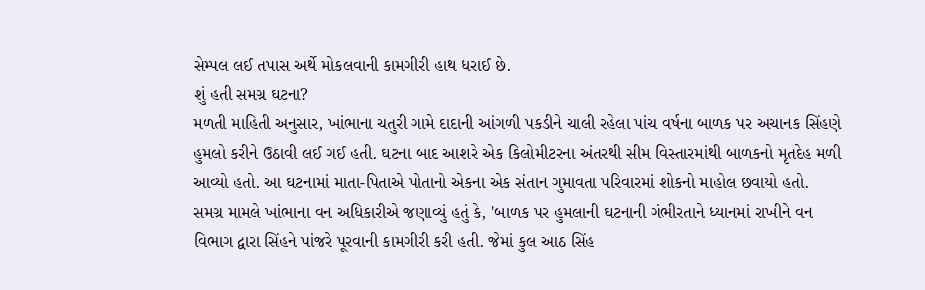સેમ્પલ લઈ તપાસ અર્થે મોકલવાની કામગીરી હાથ ધરાઈ છે.
શું હતી સમગ્ર ઘટના?
મળતી માહિતી અનુસાર, ખાંભાના ચતુરી ગામે દાદાની આંગળી પકડીને ચાલી રહેલા પાંચ વર્ષના બાળક પર અચાનક સિંહણે હુમલો કરીને ઉઠાવી લઈ ગઈ હતી. ઘટના બાદ આશરે એક કિલોમીટરના અંતરથી સીમ વિસ્તારમાંથી બાળકનો મૃતદેહ મળી આવ્યો હતો. આ ઘટનામાં માતા-પિતાએ પોતાનો એકના એક સંતાન ગુમાવતા પરિવારમાં શોકનો માહોલ છવાયો હતો.
સમગ્ર મામલે ખાંભાના વન અધિકારીએ જણાવ્યું હતું કે, 'બાળક પર હુમલાની ઘટનાની ગંભીરતાને ધ્યાનમાં રાખીને વન વિભાગ દ્વારા સિંહને પાંજરે પૂરવાની કામગીરી કરી હતી. જેમાં કુલ આઠ સિંહ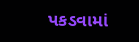પકડવામાં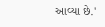આવ્યા છે.'